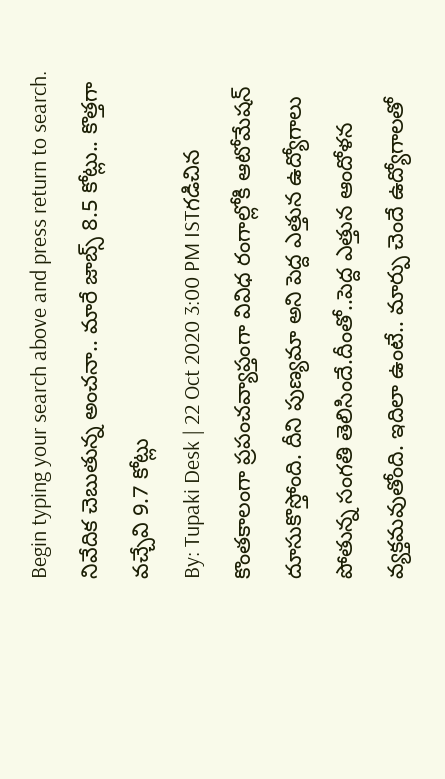Begin typing your search above and press return to search.
నివేదిక చెబుతున్న అంచనా.. మారే జాబ్స్ 8.5 కోట్లు.. కొత్తగా వచ్చేవి 9.7 కోట్లు
By: Tupaki Desk | 22 Oct 2020 3:00 PM ISTగడిచిన కొంతకాలంగా ప్రపంచవ్యాప్తంగా వివిధ రంగాల్లోకి ఆటోమేషన్ దూసుకొస్తోంది. దీని పుణ్యమా అని పెద్ద ఎత్తున ఉద్యోగాలు పోతున్న సంగతి తెలిసిందే.దీంతో..పెద్ద ఎత్తున ఆందోళన వ్యక్తమవుతోంది. ఇదిలా ఉంటే.. మార్పు చెందే ఉద్యోగాలతో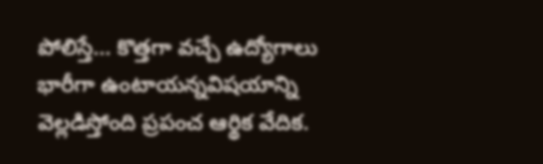పోలిస్తే... కొత్తగా వచ్చే ఉద్యోగాలు భారీగా ఉంటాయన్నవిషయాన్ని వెల్లడిస్తోంది ప్రపంచ ఆర్థిక వేదిక.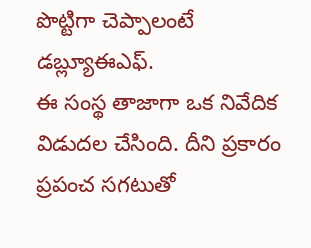పొట్టిగా చెప్పాలంటే డబ్ల్యూఈఎఫ్.
ఈ సంస్థ తాజాగా ఒక నివేదిక విడుదల చేసింది. దీని ప్రకారం ప్రపంచ సగటుతో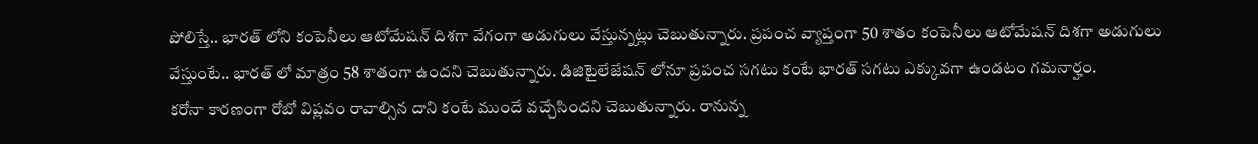పోలిస్తే.. భారత్ లోని కంపెనీలు ఆటోమేషన్ దిశగా వేగంగా అడుగులు వేస్తున్నట్లు చెబుతున్నారు. ప్రపంచ వ్యాప్తంగా 50 శాతం కంపెనీలు ఆటోమేషన్ దిశగా అడుగులు వేస్తుంటే.. భారత్ లో మాత్రం 58 శాతంగా ఉందని చెబుతున్నారు. డిజిటైలేజేషన్ లోనూ ప్రపంచ సగటు కంటే భారత్ సగటు ఎక్కువగా ఉండటం గమనార్హం.
కరోనా కారణంగా రోబో విప్లవం రావాల్సిన దాని కంటే ముందే వచ్చేసిందని చెబుతున్నారు. రానున్న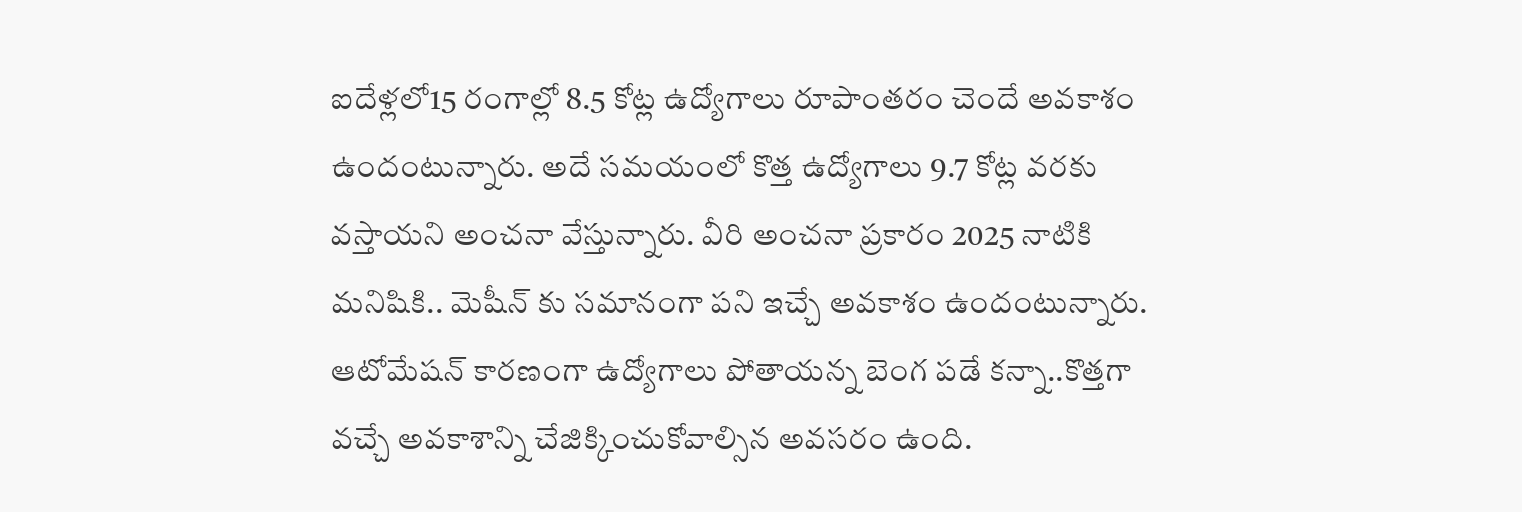ఐదేళ్లలో15 రంగాల్లో 8.5 కోట్ల ఉద్యోగాలు రూపాంతరం చెందే అవకాశం ఉందంటున్నారు. అదే సమయంలో కొత్త ఉద్యోగాలు 9.7 కోట్ల వరకు వస్తాయని అంచనా వేస్తున్నారు. వీరి అంచనా ప్రకారం 2025 నాటికి మనిషికి.. మెషీన్ కు సమానంగా పని ఇచ్చే అవకాశం ఉందంటున్నారు. ఆటోమేషన్ కారణంగా ఉద్యోగాలు పోతాయన్న బెంగ పడే కన్నా..కొత్తగా వచ్చే అవకాశాన్ని చేజిక్కించుకోవాల్సిన అవసరం ఉంది.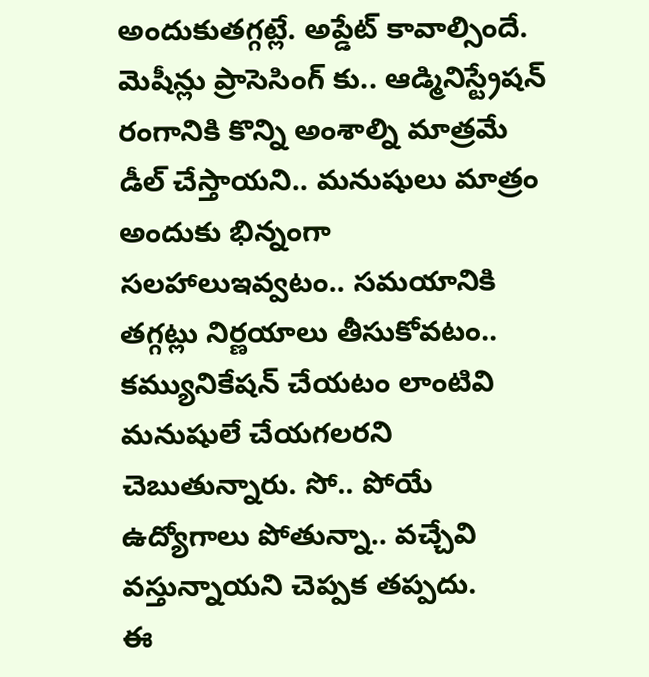అందుకుతగ్గట్లే. అప్డేట్ కావాల్సిందే. మెషీన్లు ప్రాసెసింగ్ కు.. ఆడ్మినిస్ట్రేషన్ రంగానికి కొన్ని అంశాల్ని మాత్రమే డీల్ చేస్తాయని.. మనుషులు మాత్రం అందుకు భిన్నంగా సలహాలుఇవ్వటం.. సమయానికి తగ్గట్లు నిర్ణయాలు తీసుకోవటం.. కమ్యునికేషన్ చేయటం లాంటివి మనుషులే చేయగలరని చెబుతున్నారు. సో.. పోయే ఉద్యోగాలు పోతున్నా.. వచ్చేవి వస్తున్నాయని చెప్పక తప్పదు.
ఈ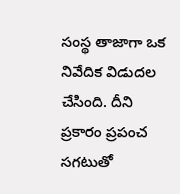సంస్థ తాజాగా ఒక నివేదిక విడుదల చేసింది. దీని ప్రకారం ప్రపంచ సగటుతో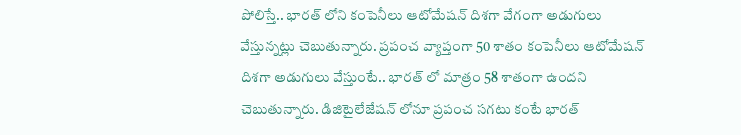పోలిస్తే.. భారత్ లోని కంపెనీలు ఆటోమేషన్ దిశగా వేగంగా అడుగులు వేస్తున్నట్లు చెబుతున్నారు. ప్రపంచ వ్యాప్తంగా 50 శాతం కంపెనీలు ఆటోమేషన్ దిశగా అడుగులు వేస్తుంటే.. భారత్ లో మాత్రం 58 శాతంగా ఉందని చెబుతున్నారు. డిజిటైలేజేషన్ లోనూ ప్రపంచ సగటు కంటే భారత్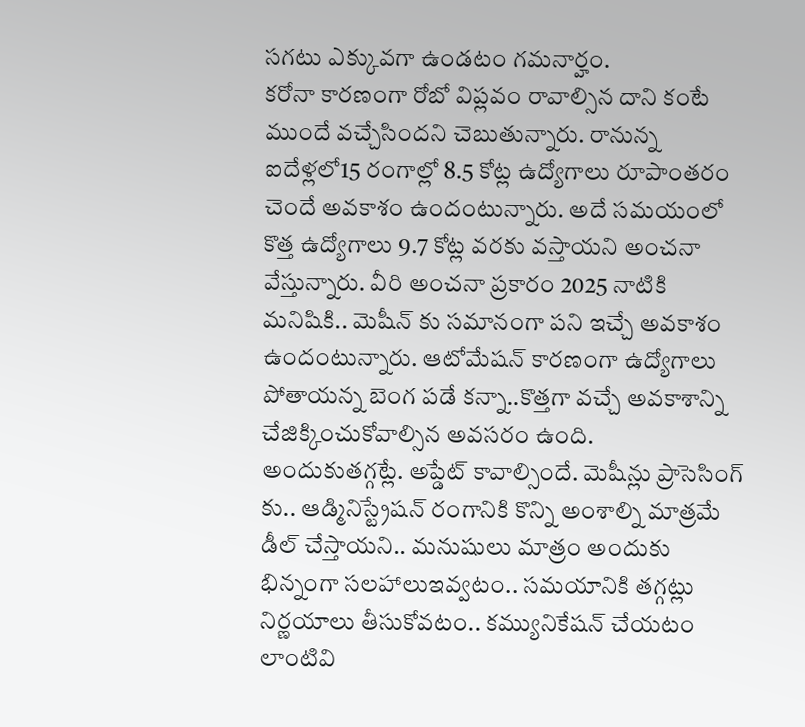సగటు ఎక్కువగా ఉండటం గమనార్హం.
కరోనా కారణంగా రోబో విప్లవం రావాల్సిన దాని కంటే ముందే వచ్చేసిందని చెబుతున్నారు. రానున్న ఐదేళ్లలో15 రంగాల్లో 8.5 కోట్ల ఉద్యోగాలు రూపాంతరం చెందే అవకాశం ఉందంటున్నారు. అదే సమయంలో కొత్త ఉద్యోగాలు 9.7 కోట్ల వరకు వస్తాయని అంచనా వేస్తున్నారు. వీరి అంచనా ప్రకారం 2025 నాటికి మనిషికి.. మెషీన్ కు సమానంగా పని ఇచ్చే అవకాశం ఉందంటున్నారు. ఆటోమేషన్ కారణంగా ఉద్యోగాలు పోతాయన్న బెంగ పడే కన్నా..కొత్తగా వచ్చే అవకాశాన్ని చేజిక్కించుకోవాల్సిన అవసరం ఉంది.
అందుకుతగ్గట్లే. అప్డేట్ కావాల్సిందే. మెషీన్లు ప్రాసెసింగ్ కు.. ఆడ్మినిస్ట్రేషన్ రంగానికి కొన్ని అంశాల్ని మాత్రమే డీల్ చేస్తాయని.. మనుషులు మాత్రం అందుకు భిన్నంగా సలహాలుఇవ్వటం.. సమయానికి తగ్గట్లు నిర్ణయాలు తీసుకోవటం.. కమ్యునికేషన్ చేయటం లాంటివి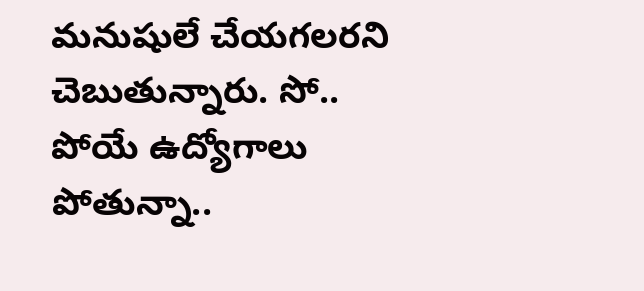మనుషులే చేయగలరని చెబుతున్నారు. సో.. పోయే ఉద్యోగాలు పోతున్నా..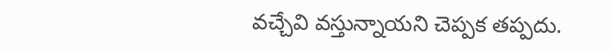వచ్చేవి వస్తున్నాయని చెప్పక తప్పదు.